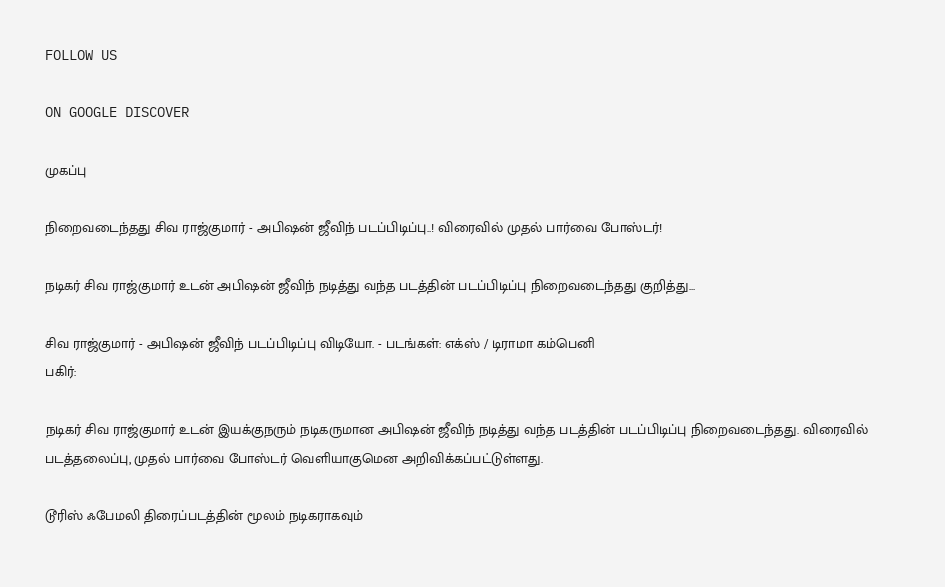FOLLOW US

ON GOOGLE DISCOVER

முகப்பு

நிறைவடைந்தது சிவ ராஜ்குமார் - அபிஷன் ஜீவிந் படப்பிடிப்பு..! விரைவில் முதல் பார்வை போஸ்டர்!

நடிகர் சிவ ராஜ்குமார் உடன் அபிஷன் ஜீவிந் நடித்து வந்த படத்தின் படப்பிடிப்பு நிறைவடைந்தது குறித்து...

சிவ ராஜ்குமார் - அபிஷன் ஜீவிந் படப்பிடிப்பு விடியோ. - படங்கள்: எக்ஸ் / டிராமா கம்பெனி
பகிர்:

நடிகர் சிவ ராஜ்குமார் உடன் இயக்குநரும் நடிகருமான அபிஷன் ஜீவிந் நடித்து வந்த படத்தின் படப்பிடிப்பு நிறைவடைந்தது. விரைவில் படத்தலைப்பு, முதல் பார்வை போஸ்டர் வெளியாகுமென அறிவிக்கப்பட்டுள்ளது.

டூரிஸ் ஃபேமலி திரைப்படத்தின் மூலம் நடிகராகவும்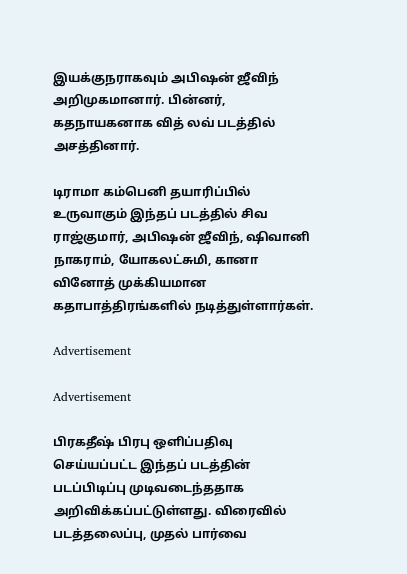இயக்குநராகவும் அபிஷன் ஜீவிந் அறிமுகமானார். பின்னர், கதநாயகனாக வித் லவ் படத்தில் அசத்தினார்.

டிராமா கம்பெனி தயாரிப்பில் உருவாகும் இந்தப் படத்தில் சிவ ராஜ்குமார், அபிஷன் ஜீவிந், ஷிவானி நாகராம், யோகலட்சுமி, கானா வினோத் முக்கியமான கதாபாத்திரங்களில் நடித்துள்ளார்கள்.

Advertisement

Advertisement

பிரகதீஷ் பிரபு ஒளிப்பதிவு செய்யப்பட்ட இந்தப் படத்தின் படப்பிடிப்பு முடிவடைந்ததாக அறிவிக்கப்பட்டுள்ளது. விரைவில் படத்தலைப்பு, முதல் பார்வை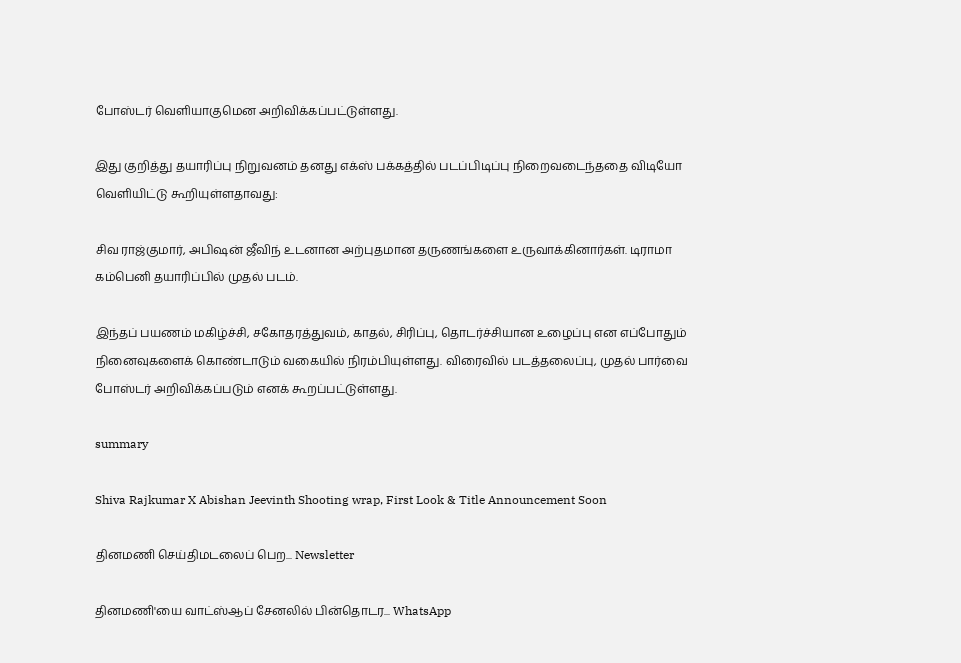போஸ்டர் வெளியாகுமென அறிவிக்கப்பட்டுள்ளது.

இது குறித்து தயாரிப்பு நிறுவனம் தனது எக்ஸ் பக்கத்தில் படப்பிடிப்பு நிறைவடைந்ததை விடியோ வெளியிட்டு கூறியுள்ளதாவது:

சிவ ராஜ்குமார், அபிஷன் ஜீவிந் உடனான அற்புதமான தருணங்களை உருவாக்கினார்கள். டிராமா கம்பெனி தயாரிப்பில் முதல் படம்.

இந்தப் பயணம் மகிழ்ச்சி, சகோதரத்துவம், காதல், சிரிப்பு, தொடர்ச்சியான உழைப்பு என எப்போதும் நினைவுகளைக் கொண்டாடும் வகையில் நிரம்பியுள்ளது. விரைவில் படத்தலைப்பு, முதல் பார்வை போஸ்டர் அறிவிக்கப்படும் எனக் கூறப்பட்டுள்ளது.

summary

Shiva Rajkumar X Abishan Jeevinth Shooting wrap, First Look & Title Announcement Soon

தினமணி செய்திமடலைப் பெற... Newsletter

தினமணி'யை வாட்ஸ்ஆப் சேனலில் பின்தொடர... WhatsApp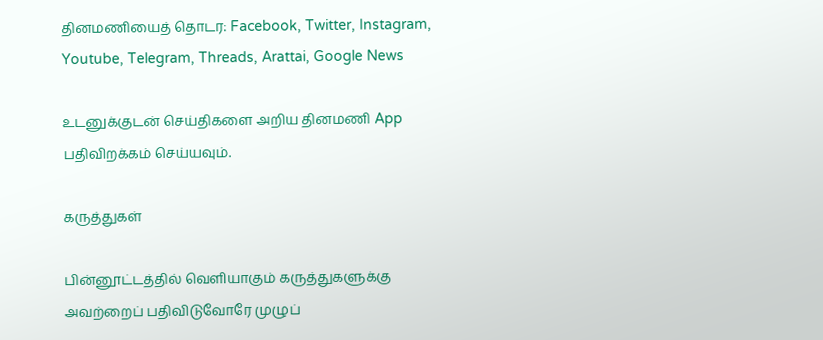தினமணியைத் தொடர: Facebook, Twitter, Instagram, Youtube, Telegram, Threads, Arattai, Google News

உடனுக்குடன் செய்திகளை அறிய தினமணி App பதிவிறக்கம் செய்யவும்.

கருத்துகள்

பின்னூட்டத்தில் வெளியாகும் கருத்துகளுக்கு அவற்றைப் பதிவிடுவோரே முழுப்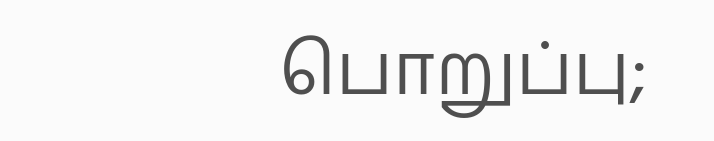பொறுப்பு;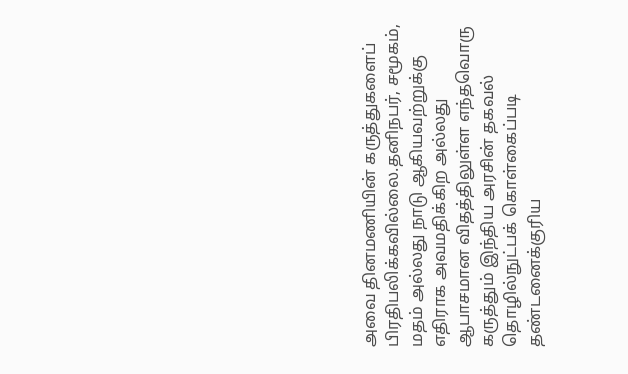அவை தினமணியின் கருத்துகளைப் பிரதிபலிக்கவில்லை.தனிநபர், சமூகம், மதம் அல்லது நாடு ஆகியவற்றுக்கு எதிராக அவமதிக்கிற அல்லது ஆபாசமான விதத்திலுள்ள எந்தவொரு கருத்தும் இந்திய அரசின் தகவல் தொழில்நுட்பக் கொள்கைப்படி தண்டனைக்குரிய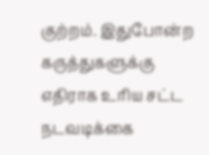குற்றம். இதுபோன்ற கருத்துகளுக்கு எதிராக உரிய சட்ட நடவடிக்கை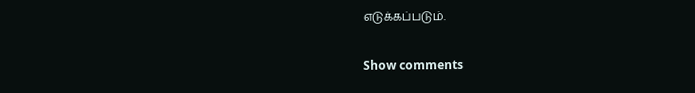எடுக்கப்படும்.

Show comments